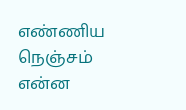எண்ணிய நெஞ்சம்
என்ன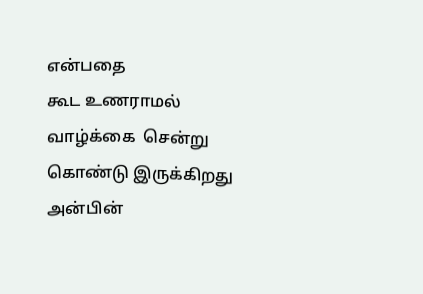என்பதை
கூட உணராமல்
வாழ்க்கை  சென்று
கொண்டு இருக்கிறது
அன்பின்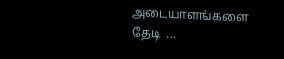அடையாளங்களை
தேடி  ...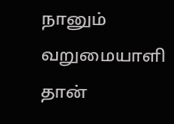நானும் வறுமையாளி தான்